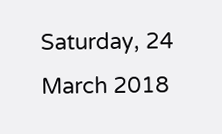Saturday, 24 March 2018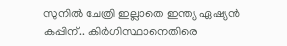സുനില്‍ ചേത്രി ഇല്ലാതെ ഇന്ത്യ ഏഷ്യന്‍ കപ്പിന്.. കിർഗിസ്ഥാനെതിരെ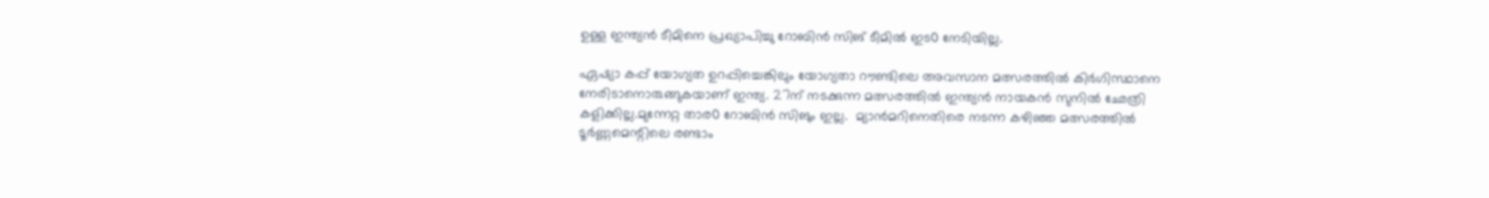ഉള്ള ഇന്ത്യന്‍ ടീമിനെ പ്രഖ്യാപിച്ചു റോബിന്‍ സിങ് ടീമില്‍ ഇട൦ നേടിയില്ല.

ഏഷ്യാ കപ്പ് യോഗ്യത ഉറപ്പിച്ചെങ്കിലും യോഗ്യതാ റൗണ്ടിലെ അവസാന മത്സരത്തില്‍ കിര്‍ഗിസ്ഥാനെ നേരിടാനൊരുങ്ങുകയാണ് ഇന്ത്യ. 27ന് നടക്കുന്ന മത്സരത്തില്‍ ഇന്ത്യന്‍ നായകന്‍ സുനില്‍ ഛേത്രി കളിക്കില്ല.മുന്നേറ്റ താര൦ റോബിന്‍ സിങും ഇല്ല.  മ്യാന്‍മറിനെതിരെ നടന്ന കഴിഞ്ഞ മത്സരത്തില്‍ ടൂര്‍ണ്ണമെന്റിലെ രണ്ടാം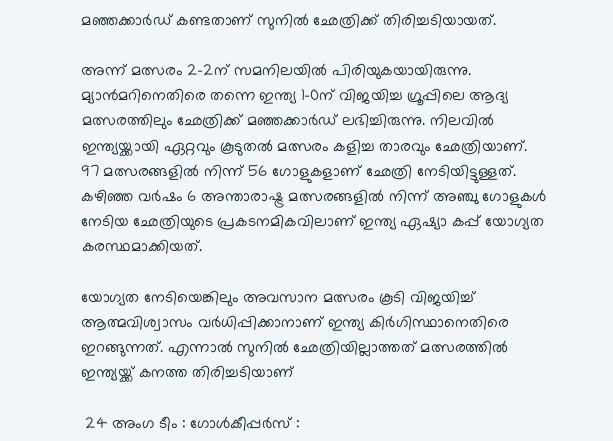മഞ്ഞക്കാര്‍ഡ് കണ്ടതാണ് സുനില്‍ ഛേത്രിക്ക് തിരിച്ചടിയായത്.

അന്ന് മത്സരം 2-2ന് സമനിലയില്‍ പിരിയുകയായിരുന്നു. മ്യാന്‍മറിനെതിരെ തന്നെ ഇന്ത്യ 1-0ന് വിജയിച്ച ഗ്രൂപ്പിലെ ആദ്യ മത്സരത്തിലും ഛേത്രിക്ക് മഞ്ഞക്കാര്‍ഡ് ലഭിച്ചിരുന്നു. നിലവില്‍ ഇന്ത്യയ്ക്കായി ഏറ്റവും കൂടുതല്‍ മത്സരം കളിച്ച താരവും ഛേത്രിയാണ്. 97 മത്സരങ്ങളില്‍ നിന്ന് 56 ഗോളുകളാണ് ഛേത്രി നേടിയിട്ടുള്ളത്. കഴിഞ്ഞ വര്‍ഷം 6 അന്താരാഷ്ട്ര മത്സരങ്ങളില്‍ നിന്ന് അഞ്ചു ഗോളുകള്‍ നേടിയ ഛേത്രിയുടെ പ്രകടനമികവിലാണ് ഇന്ത്യ ഏഷ്യാ കപ്പ് യോഗ്യത കരസ്ഥമാക്കിയത്.

യോഗ്യത നേടിയെങ്കിലും അവസാന മത്സരം കൂടി വിജയിച്ച് ആത്മവിശ്വാസം വര്‍ധിപ്പിക്കാനാണ് ഇന്ത്യ കിര്‍ഗിസ്ഥാനെതിരെ ഇറങ്ങുന്നത്. എന്നാല്‍ സുനില്‍ ഛേത്രിയില്ലാത്തത് മത്സരത്തില്‍ ഇന്ത്യയ്ക്ക് കനത്ത തിരിച്ചടിയാണ്

 24 അംഗ ടീം : ഗോൾകീപ്പർസ് :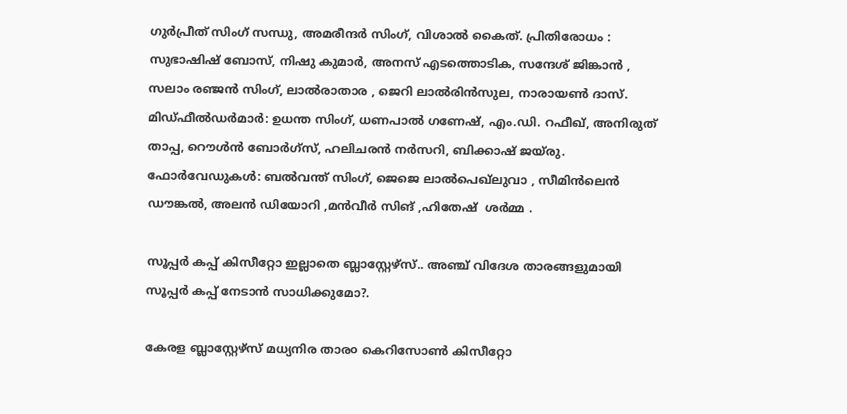ഗുർപ്രീത് സിംഗ് സന്ധു, അമരീന്ദർ സിംഗ്, വിശാൽ കൈത്. പ്രിതിരോധം : സുഭാഷിഷ് ബോസ്, നിഷു കുമാർ, അനസ് എടത്തൊടിക, സന്ദേശ് ജിങ്കാൻ , സലാം രഞ്ജൻ സിംഗ്, ലാൽരാതാര , ജെറി ലാൽരിൻസുല, നാരായൺ ദാസ്.
മിഡ്ഫീൽഡർമാർ: ഉധന്ത സിംഗ്, ധണപാൽ ഗണേഷ്, എം.ഡി. റഫീഖ്, അനിരുത് താപ്പ, റൌൾൻ ബോർഗ്സ്, ഹലിചരൻ നർസറി, ബിക്കാഷ് ജയ്രു. ഫോർവേഡുകൾ: ബൽവന്ത് സിംഗ്, ജെജെ ലാൽപെഖ്ലുവാ , സീമിൻലെൻ ഡൗങ്കൽ, അലൻ ഡിയോറി ,മൻവീർ സിങ് ,ഹിതേഷ്  ശർമ്മ .

സൂപ്പര്‍ കപ്പ് കിസീറ്റോ ഇല്ലാതെ ബ്ലാസ്റ്റേഴ്സ്.. അഞ്ച് വിദേശ താരങ്ങളുമായി സൂപ്പര്‍ കപ്പ് നേടാന്‍ സാധിക്കുമോ?.

കേരള ബ്ലാസ്റ്റേഴ്സ് മധ്യനിര താര൦ കെറിസോൺ കിസീറ്റോ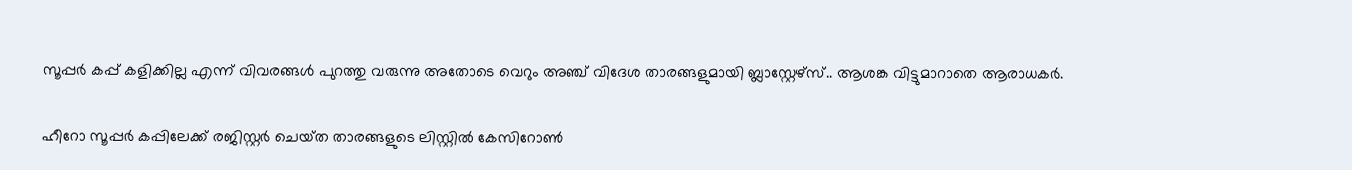സൂപ്പര്‍ കപ്പ് കളിക്കില്ല എന്ന് വിവരങ്ങള്‍ പുറത്തു വരുന്നു അതോടെ വെറും അഞ്ച് വിദേശ താരങ്ങളുമായി ബ്ലാസ്റ്റേഴ്സ്.. ആശങ്ക വിട്ടുമാറാതെ ആരാധകർ.

ഹീറോ സൂപ്പർ കപ്പിലേക്ക് രജിസ്റ്റർ ചെയ്‌ത താരങ്ങളുടെ ലിസ്റ്റിൽ കേസിറോൺ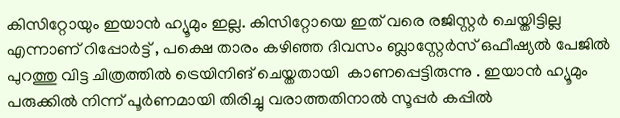കിസിറ്റോയും ഇയാൻ ഹ്യൂമും ഇല്ല. കിസിറ്റോയെ ഇത് വരെ രജിസ്റ്റർ ചെയ്തിട്ടില്ല എന്നാണ് റിപ്പോർട്ട് , പക്ഷെ താരം കഴിഞ്ഞ ദിവസം ബ്ലാസ്റ്റേർസ് ഒഫീഷ്യൽ പേജിൽ പുറത്തു വിട്ട ചിത്രത്തിൽ ട്രെയിനിങ് ചെയ്തതായി  കാണപ്പെട്ടിരുന്നു . ഇയാൻ ഹ്യൂമും പരുക്കിൽ നിന്ന് പൂർണമായി തിരിച്ചു വരാത്തതിനാൽ സൂപ്പർ കപ്പിൽ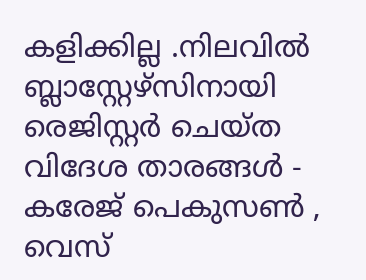കളിക്കില്ല .നിലവിൽ ബ്ലാസ്റ്റേഴ്സിനായി രെജിസ്റ്റർ ചെയ്‌ത വിദേശ താരങ്ങൾ - കരേജ്‌ പെകുസൺ , വെസ്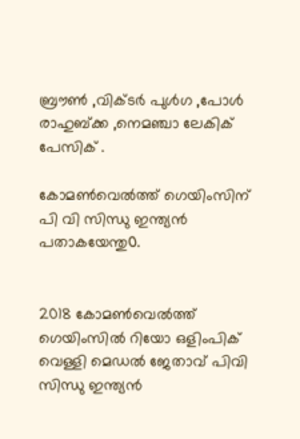ബ്രൗൺ ,വിക്ടർ പുൾഗ ,പോൾ രാഹുബ്ക്ക ,നെമഞ്ചാ ലേകിക് പേസിക് .

കോമൺവെൽത്ത് ഗെയിംസിന് പി വി സിന്ധു ഇന്ത്യന്‍ പതാകയേന്തു൦.


2018 കോമണ്‍വെല്‍ത്ത് ഗെയിംസില്‍ റിയോ ഒളിംപിക് വെള്ളി മെഡല്‍ ജേതാവ് പിവി സിന്ധു ഇന്ത്യന്‍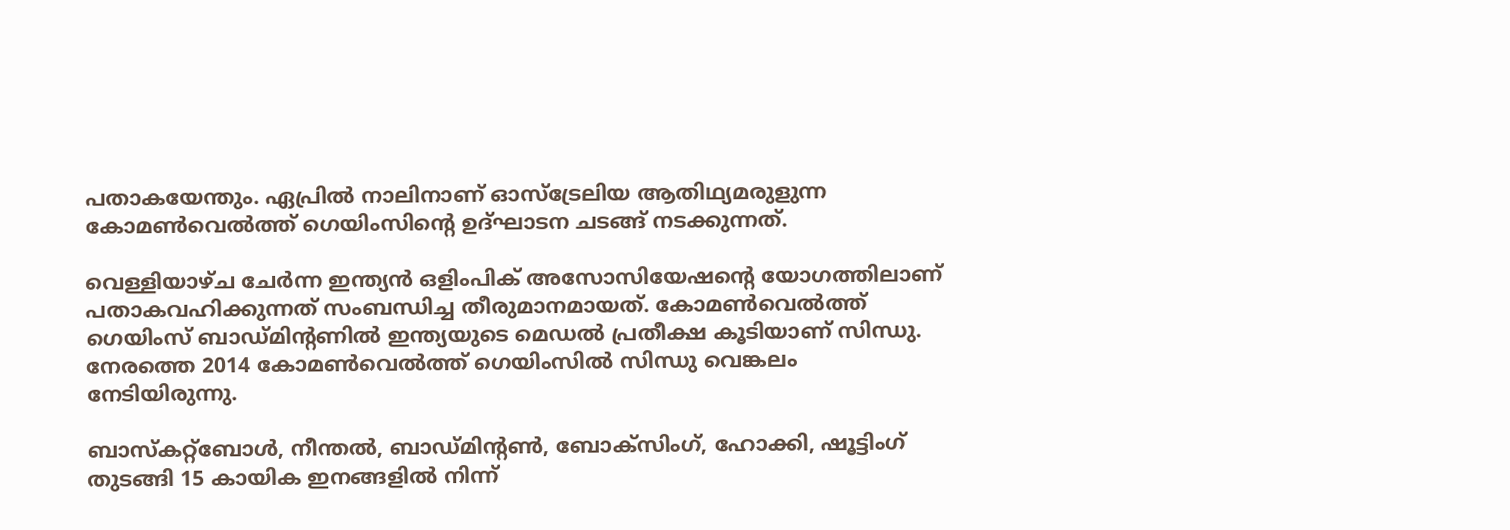പതാകയേന്തും. ഏപ്രില്‍ നാലിനാണ് ഓസ്‌ട്രേലിയ ആതിഥ്യമരുളുന്ന കോമണ്‍വെല്‍ത്ത് ഗെയിംസിന്റെ ഉദ്ഘാടന ചടങ്ങ് നടക്കുന്നത്.

വെള്ളിയാഴ്ച ചേര്‍ന്ന ഇന്ത്യന്‍ ഒളിംപിക് അസോസിയേഷന്റെ യോഗത്തിലാണ് പതാകവഹിക്കുന്നത് സംബന്ധിച്ച തീരുമാനമായത്. കോമണ്‍വെല്‍ത്ത് ഗെയിംസ് ബാഡ്മിന്റണില്‍ ഇന്ത്യയുടെ മെഡല്‍ പ്രതീക്ഷ കൂടിയാണ് സിന്ധു. നേരത്തെ 2014 കോമണ്‍വെല്‍ത്ത് ഗെയിംസില്‍ സിന്ധു വെങ്കലം നേടിയിരുന്നു.

ബാസ്‌കറ്റ്‌ബോള്‍, നീന്തല്‍, ബാഡ്മിന്റണ്‍, ബോക്‌സിംഗ്, ഹോക്കി, ഷൂട്ടിംഗ് തുടങ്ങി 15 കായിക ഇനങ്ങളില്‍ നിന്ന്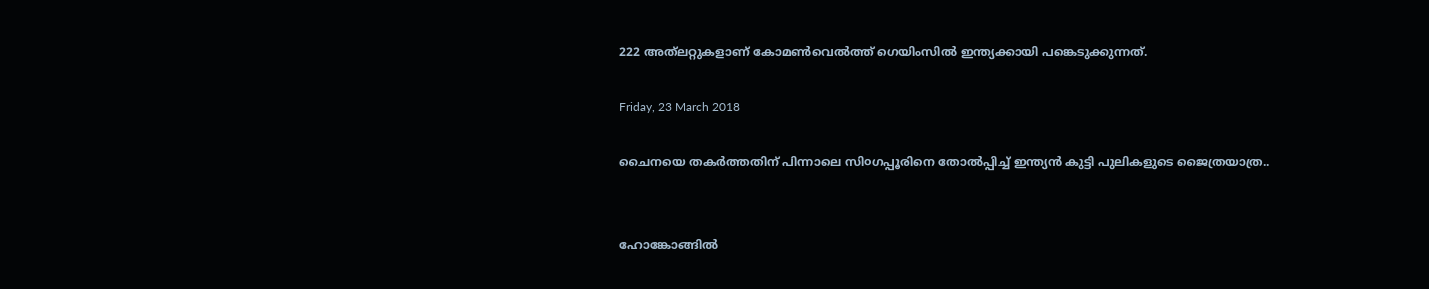222 അത്‌ലറ്റുകളാണ് കോമണ്‍വെല്‍ത്ത് ഗെയിംസില്‍ ഇന്ത്യക്കായി പങ്കെടുക്കുന്നത്.

Friday, 23 March 2018

ചൈനയെ തകർത്തതിന് പിന്നാലെ സി൦ഗപ്പൂരിനെ തോൽപ്പിച്ച് ഇന്ത്യന്‍ കുട്ടി പുലികളുടെ ജൈത്രയാത്ര..


ഹോങ്കോങ്ങിൽ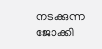നടക്കുന്ന ജോക്കി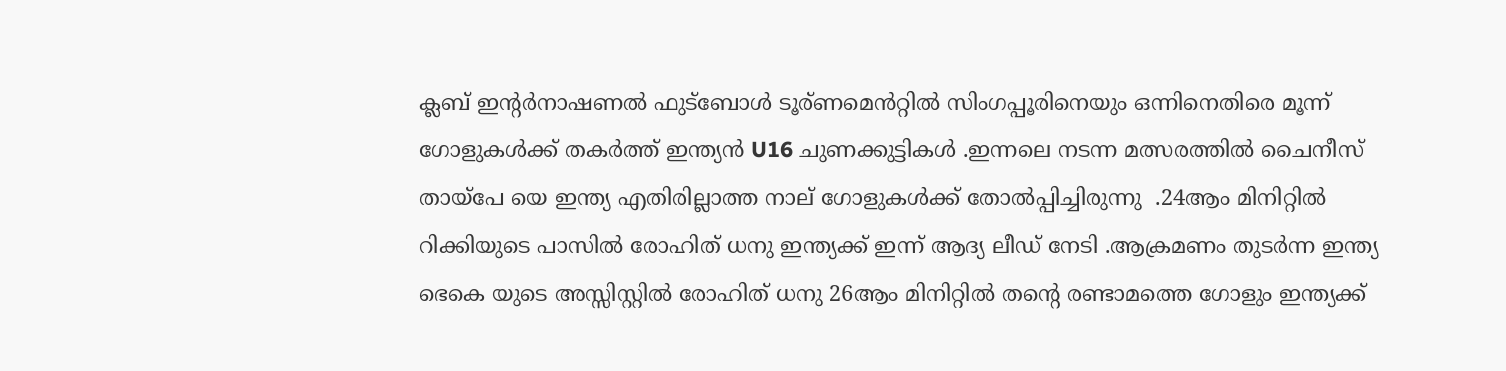ക്ലബ് ഇന്റർനാഷണൽ ഫുട്ബോൾ ടൂര്ണമെൻറ്റിൽ സിംഗപ്പൂരിനെയും ഒന്നിനെതിരെ മൂന്ന് ഗോളുകൾക്ക് തകർത്ത് ഇന്ത്യൻ U16 ചുണക്കുട്ടികൾ .ഇന്നലെ നടന്ന മത്സരത്തിൽ ചൈനീസ് തായ്‌പേ യെ ഇന്ത്യ എതിരില്ലാത്ത നാല് ഗോളുകൾക്ക് തോൽപ്പിച്ചിരുന്നു  .24ആം മിനിറ്റിൽ റിക്കിയുടെ പാസിൽ രോഹിത് ധനു ഇന്ത്യക്ക് ഇന്ന് ആദ്യ ലീഡ് നേടി .ആക്രമണം തുടർന്ന ഇന്ത്യ ഭെകെ യുടെ അസ്സിസ്റ്റിൽ രോഹിത് ധനു 26ആം മിനിറ്റിൽ തന്റെ രണ്ടാമത്തെ ഗോളും ഇന്ത്യക്ക്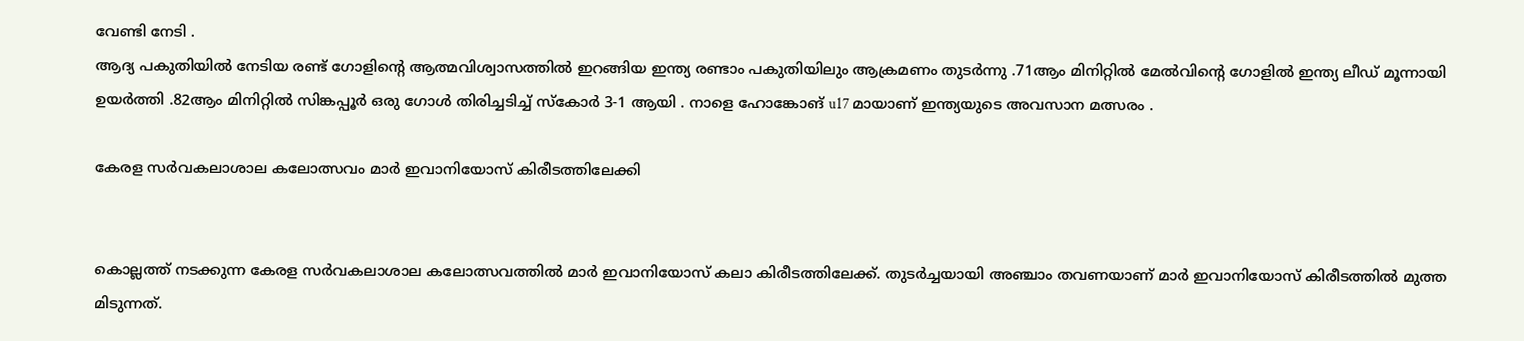വേണ്ടി നേടി .
ആദ്യ പകുതിയിൽ നേടിയ രണ്ട് ഗോളിന്റെ ആത്മവിശ്വാസത്തിൽ ഇറങ്ങിയ ഇന്ത്യ രണ്ടാം പകുതിയിലും ആക്രമണം തുടർന്നു .71ആം മിനിറ്റിൽ മേൽവിന്റെ ഗോളിൽ ഇന്ത്യ ലീഡ് മൂന്നായി ഉയർത്തി .82ആം മിനിറ്റിൽ സിങ്കപ്പൂർ ഒരു ഗോൾ തിരിച്ചടിച്ച് സ്കോർ 3-1 ആയി . നാളെ ഹോങ്കോങ് u17 മായാണ് ഇന്ത്യയുടെ അവസാന മത്സരം .

കേരള സർവകലാശാല കലോത്സവം മാർ ഇവാനിയോസ് കിരീടത്തിലേക്കി


കൊല്ലത്ത് നടക്കുന്ന കേരള സര്‍വകലാശാല കലോത്സവത്തില്‍ മാര്‍ ഇവാനിയോസ് കലാ കിരീടത്തിലേക്ക്. തുടര്‍ച്ചയായി അഞ്ചാം തവണയാണ് മാര്‍ ഇവാനിയോസ് കിരീടത്തില്‍ മുത്ത മിടുന്നത്.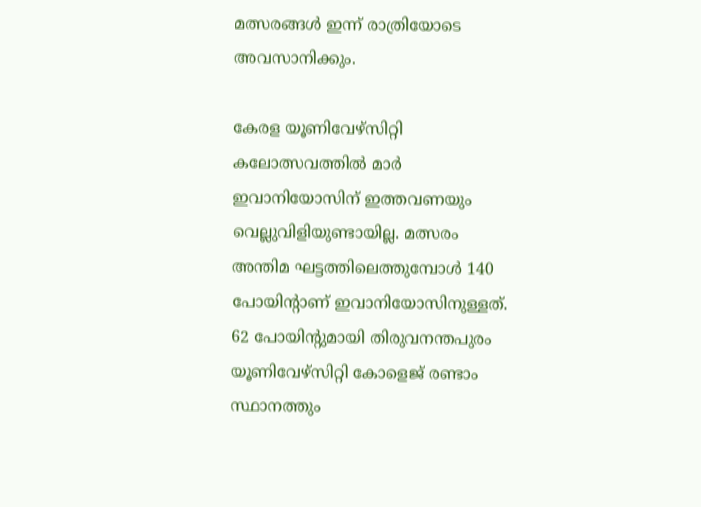മത്സരങ്ങള്‍ ഇന്ന് രാത്രിയോടെ അവസാനിക്കും.

കേരള യൂണിവേഴ്‌സിറ്റി കലോത്സവത്തില്‍ മാര്‍ ഇവാനിയോസിന് ഇത്തവണയും വെല്ലുവിളിയുണ്ടായില്ല. മത്സരം അന്തിമ ഘട്ടത്തിലെത്തുമ്പോള്‍ 140 പോയിന്റാണ് ഇവാനിയോസിനുള്ളത്. 62 പോയിന്റുമായി തിരുവനന്തപുരം യൂണിവേഴ്‌സിറ്റി കോളെജ് രണ്ടാം സ്ഥാനത്തും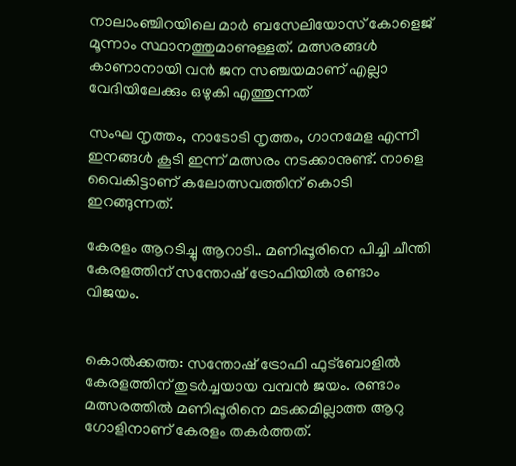നാലാംഞ്ചിറയിലെ മാര്‍ ബസേലിയോസ് കോളെജ് മൂന്നാം സ്ഥാനത്തുമാണുള്ളത്. മത്സരങ്ങള്‍ കാണാനായി വന്‍ ജന സഞ്ചയമാണ് എല്ലാ വേദിയിലേക്കും ഒഴുകി എത്തുന്നത്

സംഘ നൃത്തം, നാടോടി നൃത്തം, ഗാനമേള എന്നീ ഇനങ്ങള്‍ കൂടി ഇന്ന് മത്സരം നടക്കാനുണ്ട്. നാളെ വൈകിട്ടാണ് കലോത്സവത്തിന് കൊടി ഇറങ്ങുന്നത്.

കേരളം ആറടിച്ചു ആറാടി.. മണിപ്പൂരിനെ പിച്ചി ചീന്തി കേരളത്തിന് സന്തോഷ് ട്രോഫിയിൽ രണ്ടാം വിജയം.


കൊല്‍ക്കത്ത: സന്തോഷ് ട്രോഫി ഫുട്‌ബോളില്‍ കേരളത്തിന് തുടര്‍ച്ചയായ വമ്പന്‍ ജയം. രണ്ടാം മത്സരത്തില്‍ മണിപ്പൂരിനെ മടക്കമില്ലാത്ത ആറു ഗോളിനാണ് കേരളം തകര്‍ത്തത്.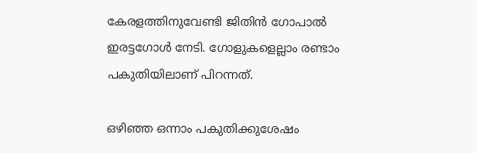കേരളത്തിനുവേണ്ടി ജിതിന്‍ ഗോപാൽ ഇരട്ടഗോൾ നേടി. ഗോളുകളെല്ലാം രണ്ടാം പകുതിയിലാണ് പിറന്നത്.

ഒഴിഞ്ഞ ഒന്നാം പകുതിക്കുശേഷം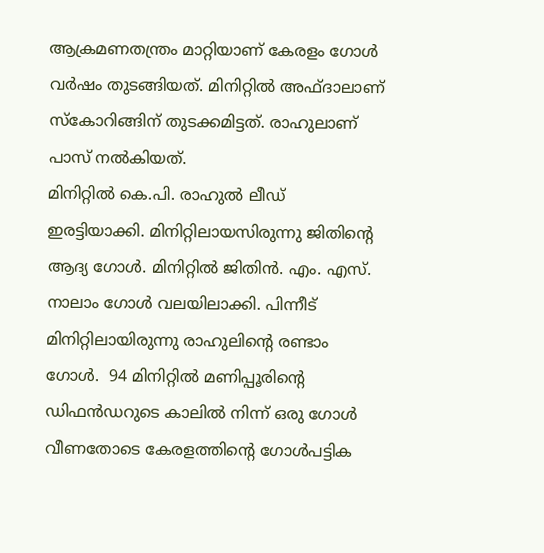ആക്രമണതന്ത്രം മാറ്റിയാണ് കേരളം ഗോള്‍ വര്‍ഷം തുടങ്ങിയത്. മിനിറ്റില്‍ അഫ്ദാലാണ് സ്‌കോറിങ്ങിന് തുടക്കമിട്ടത്. രാഹുലാണ് പാസ് നല്‍കിയത്.
മിനിറ്റില്‍ കെ.പി. രാഹുല്‍ ലീഡ് ഇരട്ടിയാക്കി. മിനിറ്റിലായസിരുന്നു ജിതിന്റെ ആദ്യ ഗോള്‍. മിനിറ്റില്‍ ജിതിന്‍. എം. എസ്. നാലാം ഗോള്‍ വലയിലാക്കി. പിന്നീട് മിനിറ്റിലായിരുന്നു രാഹുലിന്റെ രണ്ടാം ഗോൾ.  94 മിനിറ്റിൽ മണിപ്പൂരിന്റെ ഡിഫൻഡറുടെ കാലിൽ നിന്ന് ഒരു ഗോൾ വീണതോടെ കേരളത്തിന്റെ ഗോൾപട്ടിക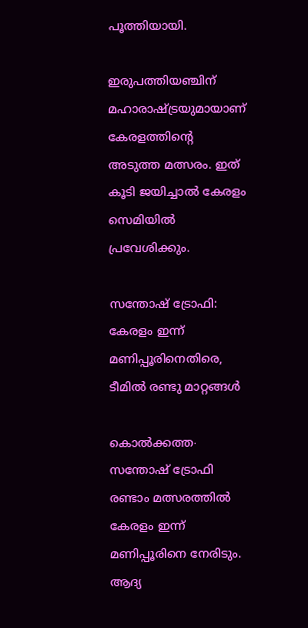പൂത്തിയായി.

ഇരുപത്തിയഞ്ചിന് മഹാരാഷ്ട്രയുമായാണ് കേരളത്തിന്റെ അടുത്ത മത്സരം. ഇത് കൂടി ജയിച്ചാല്‍ കേരളം സെമിയില്‍  പ്രവേശിക്കും.

സന്തോഷ് ട്രോഫി: കേരളം ഇന്ന് മണിപ്പൂരിനെതിരെ, ടീമിൽ രണ്ടു മാറ്റങ്ങൾ

കൊൽക്കത്ത∙ സന്തോഷ് ട്രോഫി രണ്ടാം മത്സരത്തിൽ കേരളം ഇന്ന് മണിപ്പൂരിനെ നേരിടും. ആദ്യ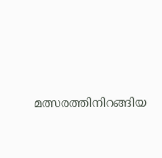മത്സരത്തിനിറങ്ങിയ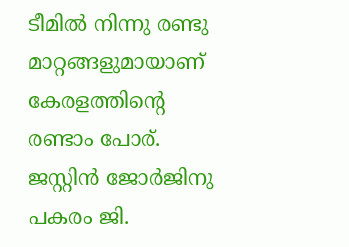ടീമിൽ നിന്നു രണ്ടു മാറ്റങ്ങളുമായാണ് കേരളത്തിന്റെ രണ്ടാം പോര്. ജസ്റ്റിൻ ജോര്‍ജിനു പകരം ജി.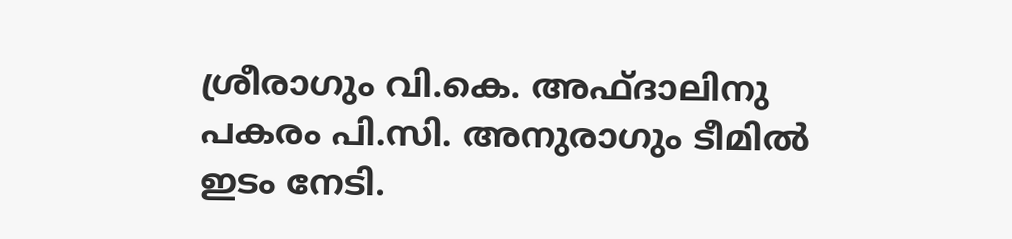ശ്രീരാഗും വി.കെ. അഫ്ദാലിനു പകരം പി.സി. അനുരാഗും ടീമിൽ ഇടം നേടി.